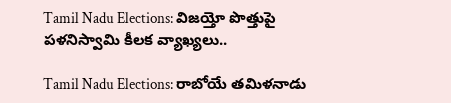Tamil Nadu Elections: విజయ్తో పొత్తుపై పళనిస్వామి కీలక వ్యాఖ్యలు..

Tamil Nadu Elections: రాబోయే తమిళనాడు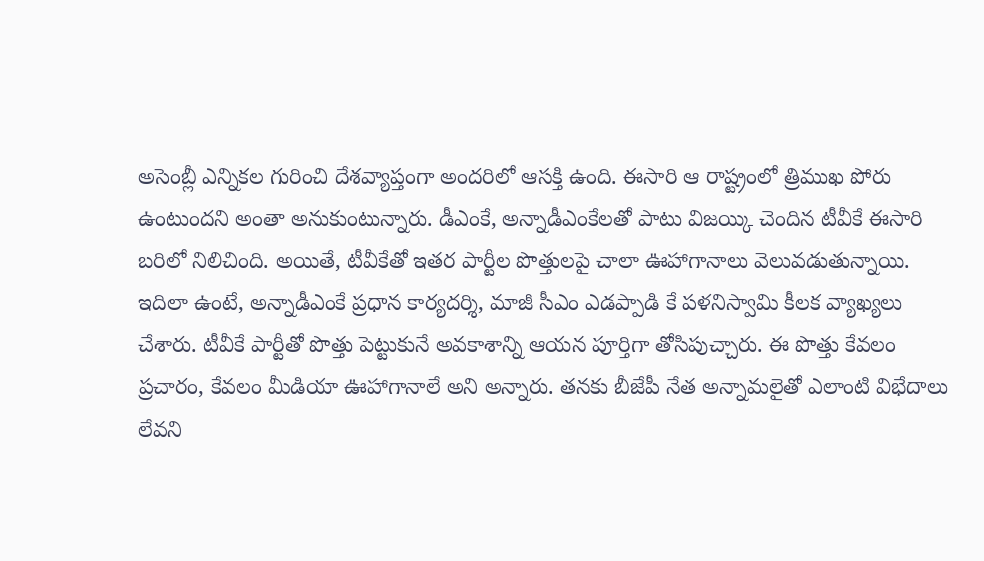అసెంబ్లీ ఎన్నికల గురించి దేశవ్యాప్తంగా అందరిలో ఆసక్తి ఉంది. ఈసారి ఆ రాష్ట్రంలో త్రిముఖ పోరు ఉంటుందని అంతా అనుకుంటున్నారు. డీఎంకే, అన్నాడీఎంకేలతో పాటు విజయ్కి చెందిన టీవీకే ఈసారి బరిలో నిలిచింది. అయితే, టీవీకేతో ఇతర పార్టీల పొత్తులపై చాలా ఊహాగానాలు వెలువడుతున్నాయి.
ఇదిలా ఉంటే, అన్నాడీఎంకే ప్రధాన కార్యదర్శి, మాజీ సీఎం ఎడప్పాడి కే పళనిస్వామి కీలక వ్యాఖ్యలు చేశారు. టీవీకే పార్టీతో పొత్తు పెట్టుకునే అవకాశాన్ని ఆయన పూర్తిగా తోసిపుచ్చారు. ఈ పొత్తు కేవలం ప్రచారం, కేవలం మీడియా ఊహాగానాలే అని అన్నారు. తనకు బీజేపీ నేత అన్నామలైతో ఎలాంటి విభేదాలు లేవని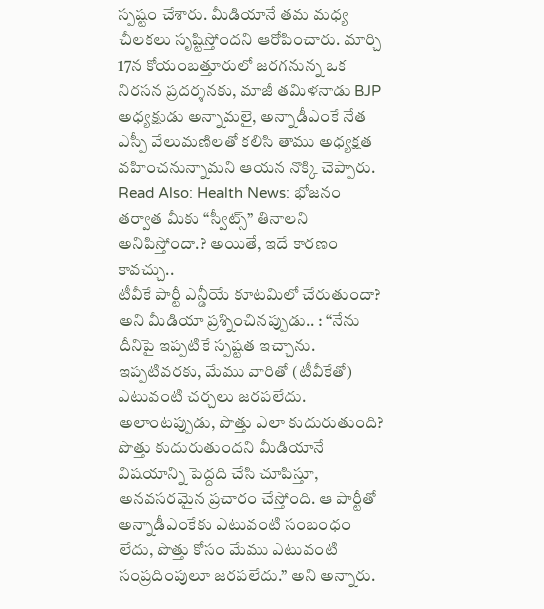స్పష్టం చేశారు. మీడియానే తమ మధ్య చీలకలు సృష్టిస్తోందని ఆరోపించారు. మార్చి 17న కోయంబత్తూరులో జరగనున్న ఒక నిరసన ప్రదర్శనకు, మాజీ తమిళనాడు BJP అధ్యక్షుడు అన్నామలై, అన్నాడీఎంకే నేత ఎస్పీ వేలుమణిలతో కలిసి తాము అధ్యక్షత వహించనున్నామని ఆయన నొక్కి చెప్పారు.
Read Also: Health News: భోజనం తర్వాత మీకు “స్వీట్స్” తినాలని అనిపిస్తోందా.? అయితే, ఇదే కారణం కావచ్చు..
టీవీకే పార్టీ ఎన్డీయే కూటమిలో చేరుతుందా? అని మీడియా ప్రశ్నించినప్పుడు.. : “నేను దీనిపై ఇప్పటికే స్పష్టత ఇచ్చాను. ఇప్పటివరకు, మేము వారితో (టీవీకేతో) ఎటువంటి చర్చలు జరపలేదు. అలాంటప్పుడు, పొత్తు ఎలా కుదురుతుంది? పొత్తు కుదురుతుందని మీడియానే విషయాన్ని పెద్దది చేసి చూపిస్తూ, అనవసరమైన ప్రచారం చేస్తోంది. ఆ పార్టీతో అన్నాడీఎంకేకు ఎటువంటి సంబంధం లేదు, పొత్తు కోసం మేము ఎటువంటి సంప్రదింపులూ జరపలేదు.” అని అన్నారు.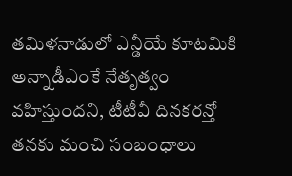తమిళనాడులో ఎన్డీయే కూటమికి అన్నాడీఎంకే నేతృత్వం వహిస్తుందని, టీటీవీ దినకరన్తో తనకు మంచి సంబంధాలు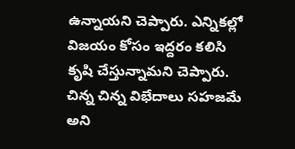ఉన్నాయని చెప్పారు. ఎన్నికల్లో విజయం కోసం ఇద్దరం కలిసి కృషి చేస్తున్నామని చెప్పారు. చిన్న చిన్న విభేదాలు సహజమే అని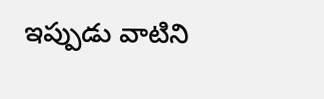ఇప్పుడు వాటిని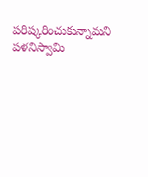పరిష్కరించుకున్నామని పళనిస్వామి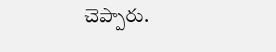చెప్పారు.